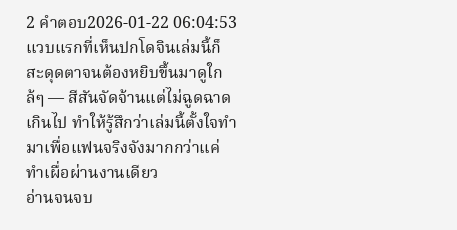2 คำตอบ2026-01-22 06:04:53
แวบแรกที่เห็นปกโดจินเล่มนี้ก็สะดุดตาจนต้องหยิบขึ้นมาดูใกล้ๆ — สีสันจัดจ้านแต่ไม่ฉูดฉาดเกินไป ทำให้รู้สึกว่าเล่มนี้ตั้งใจทำมาเพื่อแฟนจริงจังมากกว่าแค่ทำเผื่อผ่านงานเดียว
อ่านจนจบ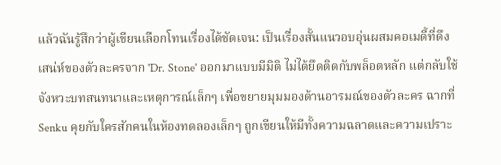แล้วฉันรู้สึกว่าผู้เขียนเลือกโทนเรื่องได้ชัดเจน: เป็นเรื่องสั้นแนวอบอุ่นผสมคอเมดี้ที่ดึงเสน่ห์ของตัวละครจาก 'Dr. Stone' ออกมาแบบมีมิติ ไม่ได้ยึดติดกับพล็อตหลัก แต่กลับใช้จังหวะบทสนทนาและเหตุการณ์เล็กๆ เพื่อขยายมุมมองด้านอารมณ์ของตัวละคร ฉากที่ Senku คุยกับใครสักคนในห้องทดลองเล็กๆ ถูกเขียนให้มีทั้งความฉลาดและความเปราะ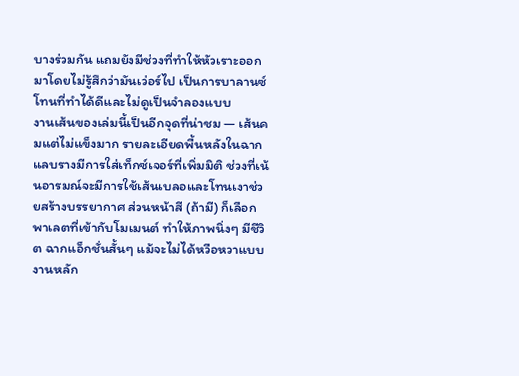บางร่วมกัน แถมยังมีช่วงที่ทำให้หัวเราะออกมาโดยไม่รู้สึกว่ามันเว่อร์ไป เป็นการบาลานซ์โทนที่ทำได้ดีและไม่ดูเป็นจำลองแบบ
งานเส้นของเล่มนี้เป็นอีกจุดที่น่าชม — เส้นคมแต่ไม่แข็งมาก รายละเอียดพื้นหลังในฉากแลบรางมีการใส่เท็กซ์เจอร์ที่เพิ่มมิติ ช่วงที่เน้นอารมณ์จะมีการใช้เส้นเบลอและโทนเงาช่วยสร้างบรรยากาศ ส่วนหน้าสี (ถ้ามี) ก็เลือกพาเลตที่เข้ากับโมเมนต์ ทำให้ภาพนิ่งๆ มีชีวิต ฉากแอ็กชั่นสั้นๆ แม้จะไม่ได้หวือหวาแบบงานหลัก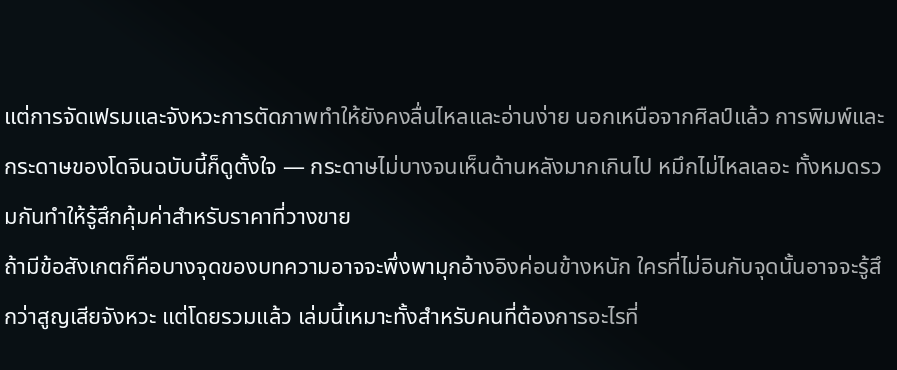แต่การจัดเฟรมและจังหวะการตัดภาพทำให้ยังคงลื่นไหลและอ่านง่าย นอกเหนือจากศิลป์แล้ว การพิมพ์และกระดาษของโดจินฉบับนี้ก็ดูตั้งใจ — กระดาษไม่บางจนเห็นด้านหลังมากเกินไป หมึกไม่ไหลเลอะ ทั้งหมดรวมกันทำให้รู้สึกคุ้มค่าสำหรับราคาที่วางขาย
ถ้ามีข้อสังเกตก็คือบางจุดของบทความอาจจะพึ่งพามุกอ้างอิงค่อนข้างหนัก ใครที่ไม่อินกับจุดนั้นอาจจะรู้สึกว่าสูญเสียจังหวะ แต่โดยรวมแล้ว เล่มนี้เหมาะทั้งสำหรับคนที่ต้องการอะไรที่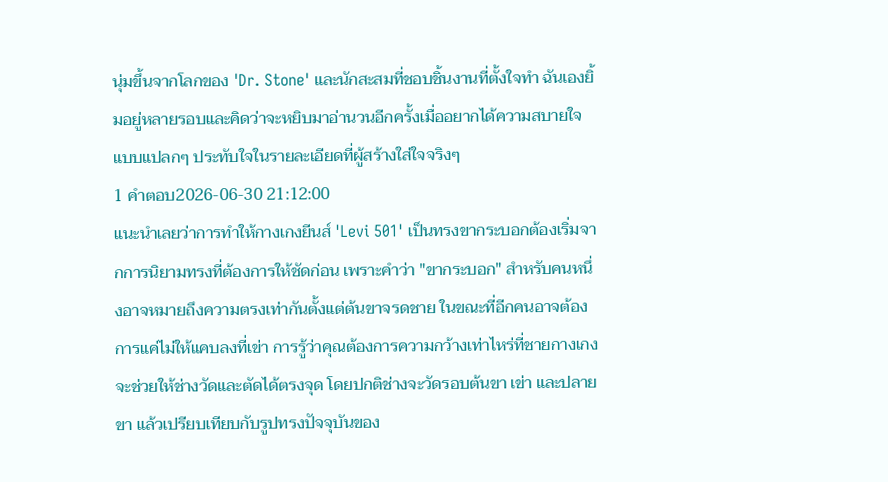นุ่มขึ้นจากโลกของ 'Dr. Stone' และนักสะสมที่ชอบชิ้นงานที่ตั้งใจทำ ฉันเองยิ้มอยู่หลายรอบและคิดว่าจะหยิบมาอ่านวนอีกครั้งเมื่ออยากได้ความสบายใจแบบแปลกๆ ประทับใจในรายละเอียดที่ผู้สร้างใส่ใจจริงๆ
1 คำตอบ2026-06-30 21:12:00
แนะนำเลยว่าการทำให้กางเกงยีนส์ 'Levi 501' เป็นทรงขากระบอกต้องเริ่มจากการนิยามทรงที่ต้องการให้ชัดก่อน เพราะคำว่า "ขากระบอก" สำหรับคนหนึ่งอาจหมายถึงความตรงเท่ากันตั้งแต่ต้นขาจรดชาย ในขณะที่อีกคนอาจต้องการแค่ไม่ให้แคบลงที่เข่า การรู้ว่าคุณต้องการความกว้างเท่าไหร่ที่ชายกางเกงจะช่วยให้ช่างวัดและตัดได้ตรงจุด โดยปกติช่างจะวัดรอบต้นขา เข่า และปลายขา แล้วเปรียบเทียบกับรูปทรงปัจจุบันของ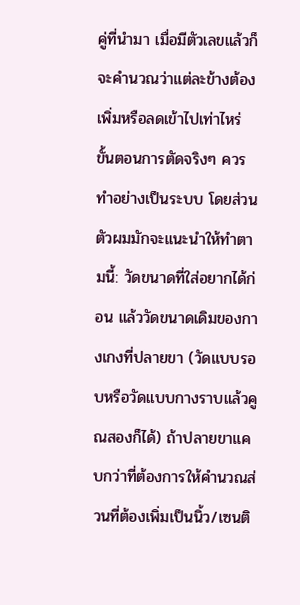คู่ที่นำมา เมื่อมีตัวเลขแล้วก็จะคำนวณว่าแต่ละข้างต้องเพิ่มหรือลดเข้าไปเท่าไหร่
ขั้นตอนการตัดจริงๆ ควรทำอย่างเป็นระบบ โดยส่วนตัวผมมักจะแนะนำให้ทำตามนี้: วัดขนาดที่ใส่อยากได้ก่อน แล้ววัดขนาดเดิมของกางเกงที่ปลายขา (วัดแบบรอบหรือวัดแบบกางราบแล้วคูณสองก็ได้) ถ้าปลายขาแคบกว่าที่ต้องการให้คำนวณส่วนที่ต้องเพิ่มเป็นนิ้ว/เซนติ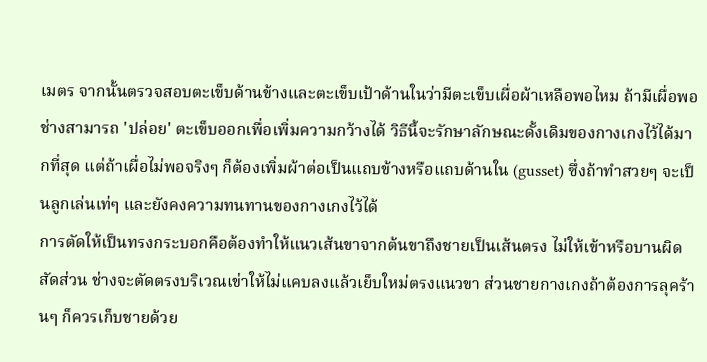เมตร จากนั้นตรวจสอบตะเข็บด้านข้างและตะเข็บเป้าด้านในว่ามีตะเข็บเผื่อผ้าเหลือพอไหม ถ้ามีเผื่อพอ ช่างสามารถ 'ปล่อย' ตะเข็บออกเพื่อเพิ่มความกว้างได้ วิธีนี้จะรักษาลักษณะดั้งเดิมของกางเกงไว้ได้มากที่สุด แต่ถ้าเผื่อไม่พอจริงๆ ก็ต้องเพิ่มผ้าต่อเป็นแถบข้างหรือแถบด้านใน (gusset) ซึ่งถ้าทำสวยๆ จะเป็นลูกเล่นเท่ๆ และยังคงความทนทานของกางเกงไว้ได้
การตัดให้เป็นทรงกระบอกคือต้องทำให้แนวเส้นขาจากต้นขาถึงชายเป็นเส้นตรง ไม่ให้เข้าหรือบานผิดสัดส่วน ช่างจะตัดตรงบริเวณเข่าให้ไม่แคบลงแล้วเย็บใหม่ตรงแนวขา ส่วนชายกางเกงถ้าต้องการลุคร้านๆ ก็ควรเก็บชายด้วย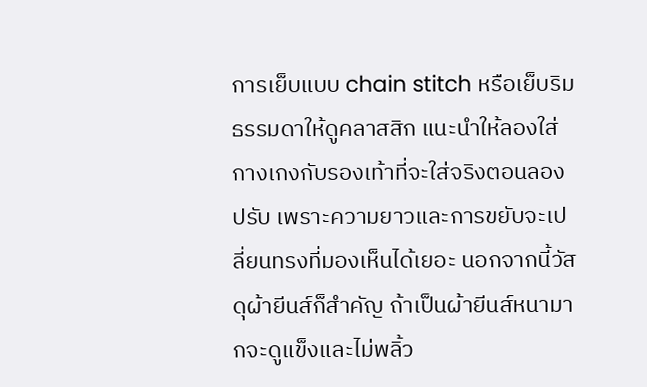การเย็บแบบ chain stitch หรือเย็บริมธรรมดาให้ดูคลาสสิก แนะนำให้ลองใส่กางเกงกับรองเท้าที่จะใส่จริงตอนลองปรับ เพราะความยาวและการขยับจะเปลี่ยนทรงที่มองเห็นได้เยอะ นอกจากนี้วัสดุผ้ายีนส์ก็สำคัญ ถ้าเป็นผ้ายีนส์หนามากจะดูแข็งและไม่พลิ้ว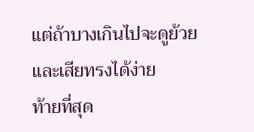แต่ถ้าบางเกินไปจะดูย้วยและเสียทรงได้ง่าย
ท้ายที่สุด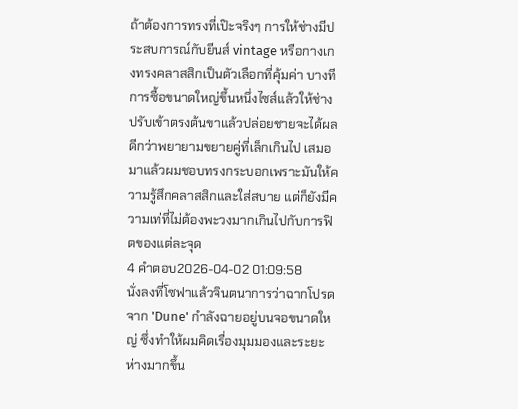ถ้าต้องการทรงที่เป๊ะจริงๆ การให้ช่างมีประสบการณ์กับยีนส์ vintage หรือกางเกงทรงคลาสสิกเป็นตัวเลือกที่คุ้มค่า บางทีการซื้อขนาดใหญ่ขึ้นหนึ่งไซส์แล้วให้ช่างปรับเข้าตรงต้นขาแล้วปล่อยชายจะได้ผลดีกว่าพยายามขยายคู่ที่เล็กเกินไป เสมอมาแล้วผมชอบทรงกระบอกเพราะมันให้ความรู้สึกคลาสสิกและใส่สบาย แต่ก็ยังมีความเท่ที่ไม่ต้องพะวงมากเกินไปกับการฟิตของแต่ละจุด
4 คำตอบ2026-04-02 01:09:58
นั่งลงที่โซฟาแล้วจินตนาการว่าฉากโปรดจาก 'Dune' กำลังฉายอยู่บนจอขนาดใหญ่ ซึ่งทำให้ผมคิดเรื่องมุมมองและระยะห่างมากขึ้น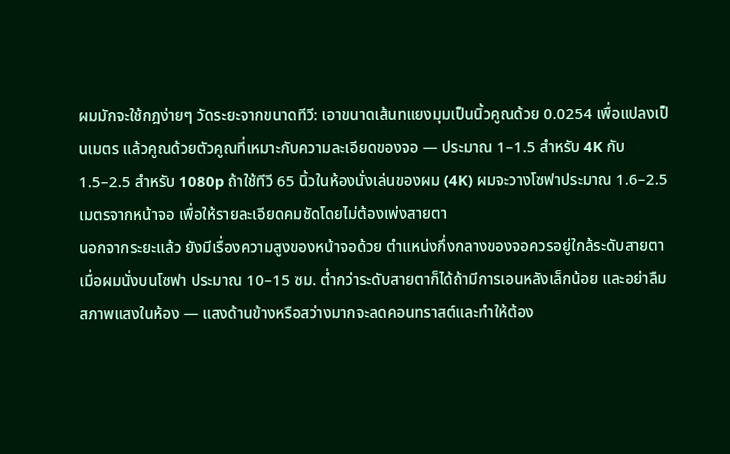ผมมักจะใช้กฎง่ายๆ วัดระยะจากขนาดทีวี: เอาขนาดเส้นทแยงมุมเป็นนิ้วคูณด้วย 0.0254 เพื่อแปลงเป็นเมตร แล้วคูณด้วยตัวคูณที่เหมาะกับความละเอียดของจอ — ประมาณ 1–1.5 สำหรับ 4K กับ 1.5–2.5 สำหรับ 1080p ถ้าใช้ทีวี 65 นิ้วในห้องนั่งเล่นของผม (4K) ผมจะวางโซฟาประมาณ 1.6–2.5 เมตรจากหน้าจอ เพื่อให้รายละเอียดคมชัดโดยไม่ต้องเพ่งสายตา
นอกจากระยะแล้ว ยังมีเรื่องความสูงของหน้าจอด้วย ตำแหน่งกึ่งกลางของจอควรอยู่ใกล้ระดับสายตาเมื่อผมนั่งบนโซฟา ประมาณ 10–15 ซม. ต่ำกว่าระดับสายตาก็ได้ถ้ามีการเอนหลังเล็กน้อย และอย่าลืมสภาพแสงในห้อง — แสงด้านข้างหรือสว่างมากจะลดคอนทราสต์และทำให้ต้อง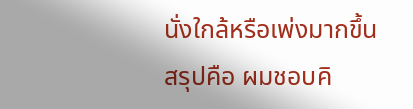นั่งใกล้หรือเพ่งมากขึ้น
สรุปคือ ผมชอบคิ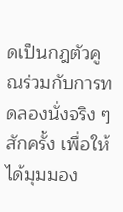ดเป็นกฎตัวคูณร่วมกับการทดลองนั่งจริง ๆ สักครั้ง เพื่อให้ได้มุมมอง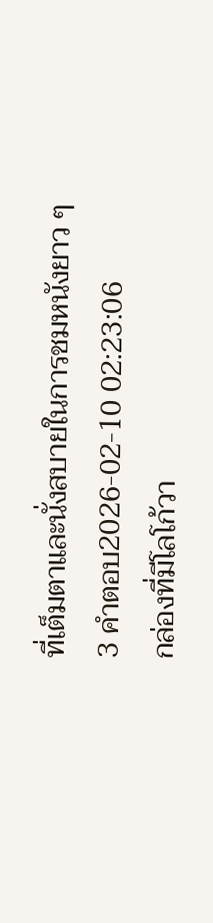ที่เต็มตาและนั่งสบายในการชมหนังยาว ๆ
3 คำตอบ2026-02-10 02:23:06
กล่องที่มีโลโก้วา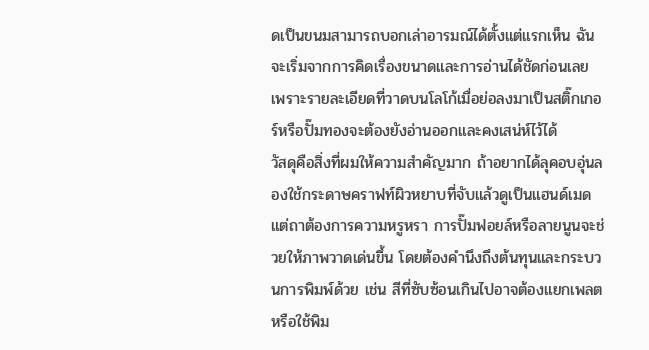ดเป็นขนมสามารถบอกเล่าอารมณ์ได้ตั้งแต่แรกเห็น ฉันจะเริ่มจากการคิดเรื่องขนาดและการอ่านได้ชัดก่อนเลย เพราะรายละเอียดที่วาดบนโลโก้เมื่อย่อลงมาเป็นสติ๊กเกอร์หรือปั๊มทองจะต้องยังอ่านออกและคงเสน่ห์ไว้ได้
วัสดุคือสิ่งที่ผมให้ความสำคัญมาก ถ้าอยากได้ลุคอบอุ่นลองใช้กระดาษคราฟท์ผิวหยาบที่จับแล้วดูเป็นแฮนด์เมด แต่ถาต้องการความหรูหรา การปั๊มฟอยล์หรือลายนูนจะช่วยให้ภาพวาดเด่นขึ้น โดยต้องคำนึงถึงต้นทุนและกระบวนการพิมพ์ด้วย เช่น สีที่ซับซ้อนเกินไปอาจต้องแยกเพลตหรือใช้พิม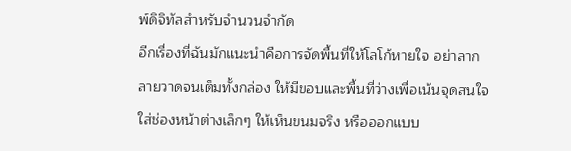พ์ดิจิทัลสำหรับจำนวนจำกัด
อีกเรื่องที่ฉันมักแนะนำคือการจัดพื้นที่ให้โลโก้หายใจ อย่าลากลายวาดจนเต็มทั้งกล่อง ให้มีขอบและพื้นที่ว่างเพื่อเน้นจุดสนใจ ใส่ช่องหน้าต่างเล็กๆ ให้เห็นขนมจริง หรือออกแบบ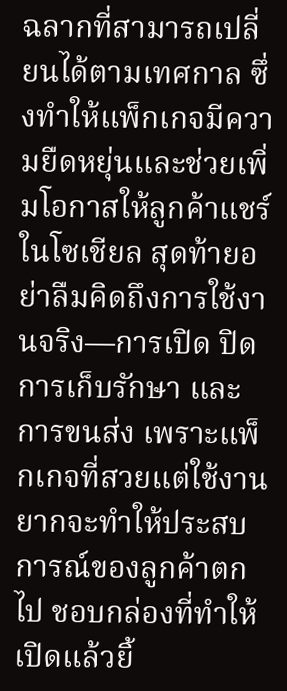ฉลากที่สามารถเปลี่ยนได้ตามเทศกาล ซึ่งทำให้แพ็กเกจมีความยืดหยุ่นและช่วยเพิ่มโอกาสให้ลูกค้าแชร์ในโซเชียล สุดท้ายอย่าลืมคิดถึงการใช้งานจริง—การเปิด ปิด การเก็บรักษา และการขนส่ง เพราะแพ็กเกจที่สวยแต่ใช้งานยากจะทำให้ประสบการณ์ของลูกค้าตกไป ชอบกล่องที่ทำให้เปิดแล้วยิ้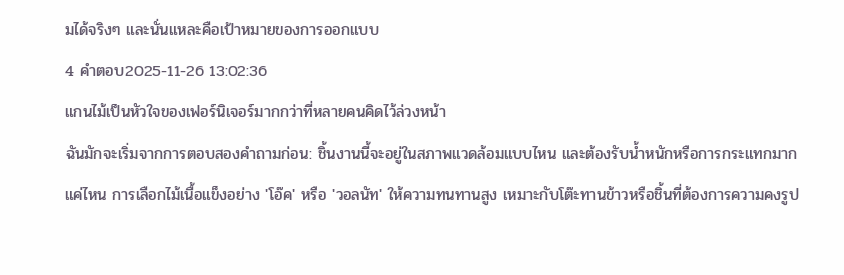มได้จริงๆ และนั่นแหละคือเป้าหมายของการออกแบบ
4 คำตอบ2025-11-26 13:02:36
แกนไม้เป็นหัวใจของเฟอร์นิเจอร์มากกว่าที่หลายคนคิดไว้ล่วงหน้า
ฉันมักจะเริ่มจากการตอบสองคำถามก่อน: ชิ้นงานนี้จะอยู่ในสภาพแวดล้อมแบบไหน และต้องรับน้ำหนักหรือการกระแทกมากแค่ไหน การเลือกไม้เนื้อแข็งอย่าง 'โอ๊ค' หรือ 'วอลนัท' ให้ความทนทานสูง เหมาะกับโต๊ะทานข้าวหรือชิ้นที่ต้องการความคงรูป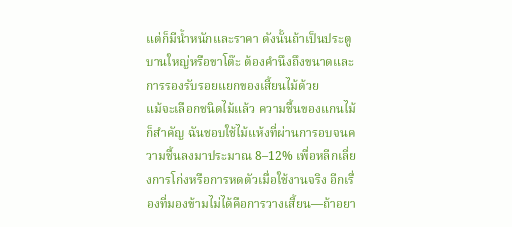แต่ก็มีน้ำหนักและราคา ดังนั้นถ้าเป็นประตูบานใหญ่หรือขาโต๊ะ ต้องคำนึงถึงขนาดและการรองรับรอยแยกของเสี้ยนไม้ด้วย
แม้จะเลือกชนิดไม้แล้ว ความชื้นของแกนไม้ก็สำคัญ ฉันชอบใช้ไม้แห้งที่ผ่านการอบจนความชื้นลงมาประมาณ 8–12% เพื่อหลีกเลี่ยงการโก่งหรือการหดตัวเมื่อใช้งานจริง อีกเรื่องที่มองข้ามไม่ได้คือการวางเสี้ยน—ถ้าอยา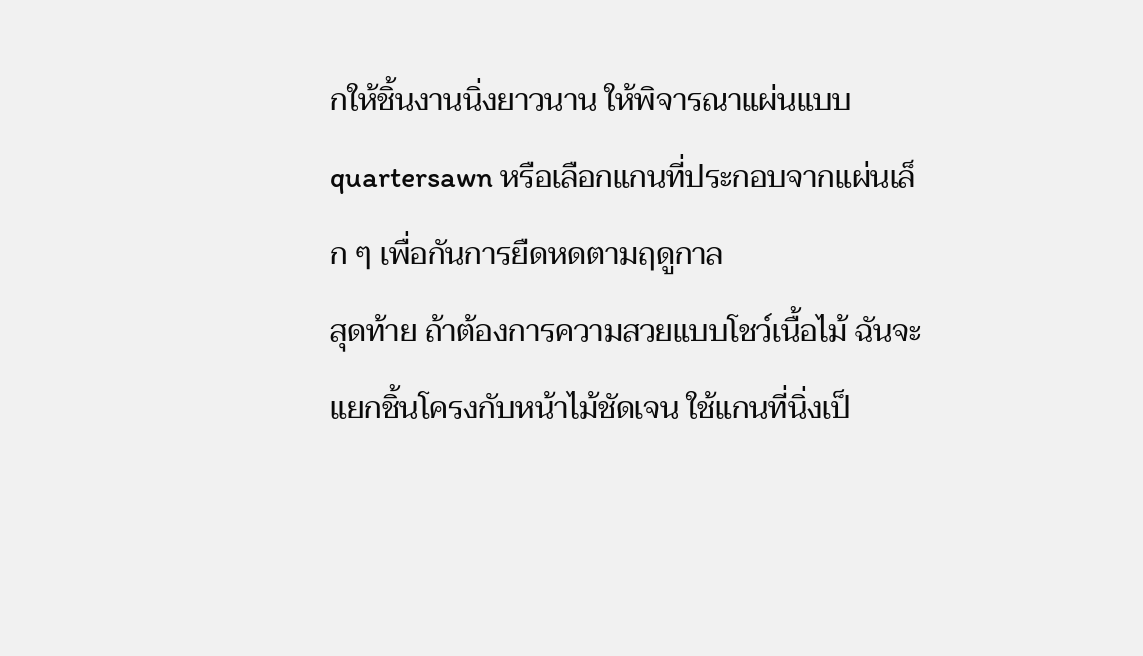กให้ชิ้นงานนิ่งยาวนาน ให้พิจารณาแผ่นแบบ quartersawn หรือเลือกแกนที่ประกอบจากแผ่นเล็ก ๆ เพื่อกันการยืดหดตามฤดูกาล
สุดท้าย ถ้าต้องการความสวยแบบโชว์เนื้อไม้ ฉันจะแยกชิ้นโครงกับหน้าไม้ชัดเจน ใช้แกนที่นิ่งเป็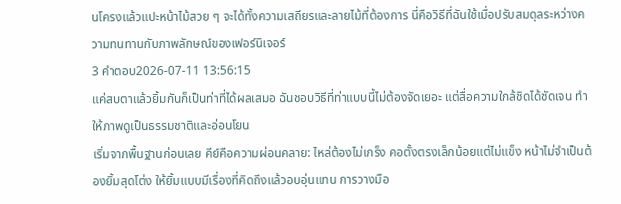นโครงแล้วแปะหน้าไม้สวย ๆ จะได้ทั้งความเสถียรและลายไม้ที่ต้องการ นี่คือวิธีที่ฉันใช้เมื่อปรับสมดุลระหว่างความทนทานกับภาพลักษณ์ของเฟอร์นิเจอร์
3 คำตอบ2026-07-11 13:56:15
แค่สบตาแล้วยิ้มกันก็เป็นท่าที่ได้ผลเสมอ ฉันชอบวิธีที่ท่าแบบนี้ไม่ต้องจัดเยอะ แต่สื่อความใกล้ชิดได้ชัดเจน ทำให้ภาพดูเป็นธรรมชาติและอ่อนโยน
เริ่มจากพื้นฐานก่อนเลย คีย์คือความผ่อนคลาย: ไหล่ต้องไม่เกร็ง คอตั้งตรงเล็กน้อยแต่ไม่แข็ง หน้าไม่จำเป็นต้องยิ้มสุดโต่ง ให้ยิ้มแบบมีเรื่องที่คิดถึงแล้วอบอุ่นแทน การวางมือ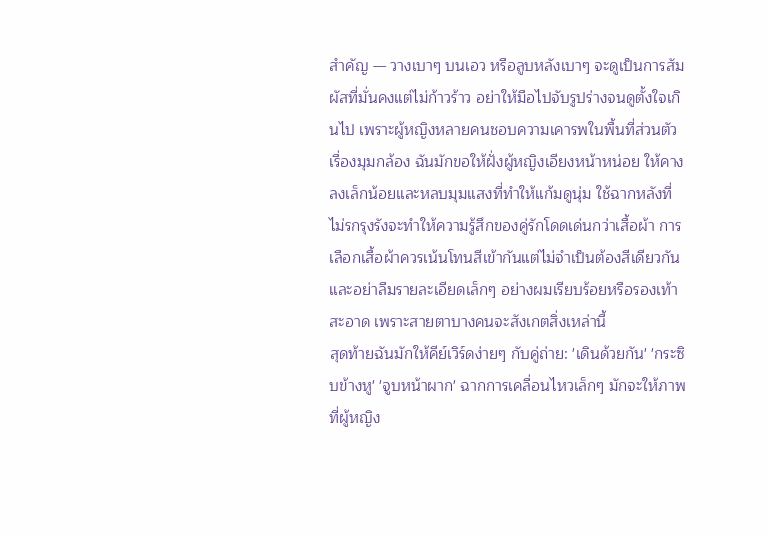สำคัญ — วางเบาๆ บนเอว หรือลูบหลังเบาๆ จะดูเป็นการสัมผัสที่มั่นคงแต่ไม่ก้าวร้าว อย่าให้มือไปจับรูปร่างจนดูตั้งใจเกินไป เพราะผู้หญิงหลายคนชอบความเคารพในพื้นที่ส่วนตัว
เรื่องมุมกล้อง ฉันมักขอให้ฝั่งผู้หญิงเอียงหน้าหน่อย ให้คางลงเล็กน้อยและหลบมุมแสงที่ทำให้แก้มดูนุ่ม ใช้ฉากหลังที่ไม่รกรุงรังจะทำให้ความรู้สึกของคู่รักโดดเด่นกว่าเสื้อผ้า การเลือกเสื้อผ้าควรเน้นโทนสีเข้ากันแต่ไม่จำเป็นต้องสีเดียวกัน และอย่าลืมรายละเอียดเล็กๆ อย่างผมเรียบร้อยหรือรองเท้าสะอาด เพราะสายตาบางคนจะสังเกตสิ่งเหล่านี้
สุดท้ายฉันมักให้คีย์เวิร์ดง่ายๆ กับคู่ถ่าย: 'เดินด้วยกัน' 'กระซิบข้างหู' 'จูบหน้าผาก' ฉากการเคลื่อนไหวเล็กๆ มักจะให้ภาพที่ผู้หญิง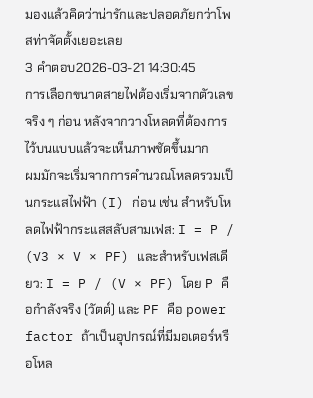มองแล้วคิดว่าน่ารักและปลอดภัยกว่าโพสท่าจัดตั้งเยอะเลย
3 คำตอบ2026-03-21 14:30:45
การเลือกขนาดสายไฟต้องเริ่มจากตัวเลขจริง ๆ ก่อน หลังจากวางโหลดที่ต้องการไว้บนแบบแล้วจะเห็นภาพชัดขึ้นมาก
ผมมักจะเริ่มจากการคำนวณโหลดรวมเป็นกระแสไฟฟ้า (I) ก่อน เช่น สำหรับโหลดไฟฟ้ากระแสสลับสามเฟส: I = P / (√3 × V × PF) และสำหรับเฟสเดียว: I = P / (V × PF) โดย P คือกำลังจริง (วัตต์) และ PF คือ power factor ถ้าเป็นอุปกรณ์ที่มีมอเตอร์หรือโหล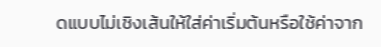ดแบบไม่เชิงเส้นให้ใส่ค่าเริ่มต้นหรือใช้ค่าจาก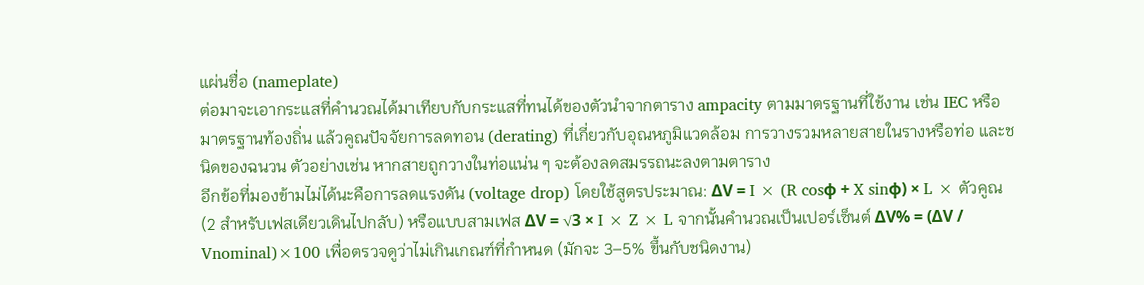แผ่นชื่อ (nameplate)
ต่อมาจะเอากระแสที่คำนวณได้มาเทียบกับกระแสที่ทนได้ของตัวนำจากตาราง ampacity ตามมาตรฐานที่ใช้งาน เช่น IEC หรือมาตรฐานท้องถิ่น แล้วคูณปัจจัยการลดทอน (derating) ที่เกี่ยวกับอุณหภูมิแวดล้อม การวางรวมหลายสายในรางหรือท่อ และชนิดของฉนวน ตัวอย่างเช่น หากสายถูกวางในท่อแน่น ๆ จะต้องลดสมรรถนะลงตามตาราง
อีกข้อที่มองข้ามไม่ได้นะคือการลดแรงดัน (voltage drop) โดยใช้สูตรประมาณ: ΔV = I × (R cosφ + X sinφ) × L × ตัวคูณ (2 สำหรับเฟสเดียวเดินไปกลับ) หรือแบบสามเฟส ΔV = √3 × I × Z × L จากนั้นคำนวณเป็นเปอร์เซ็นต์ ΔV% = (ΔV / Vnominal)×100 เพื่อตรวจดูว่าไม่เกินเกณฑ์ที่กำหนด (มักจะ 3–5% ขึ้นกับชนิดงาน)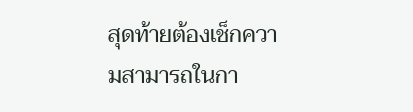สุดท้ายต้องเช็กความสามารถในกา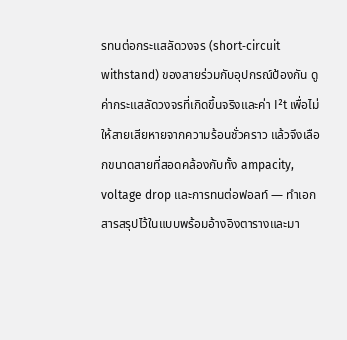รทนต่อกระแสลัดวงจร (short‑circuit withstand) ของสายร่วมกับอุปกรณ์ป้องกัน ดูค่ากระแสลัดวงจรที่เกิดขึ้นจริงและค่า I²t เพื่อไม่ให้สายเสียหายจากความร้อนชั่วคราว แล้วจึงเลือกขนาดสายที่สอดคล้องกับทั้ง ampacity, voltage drop และการทนต่อฟอลท์ — ทำเอกสารสรุปไว้ในแบบพร้อมอ้างอิงตารางและมา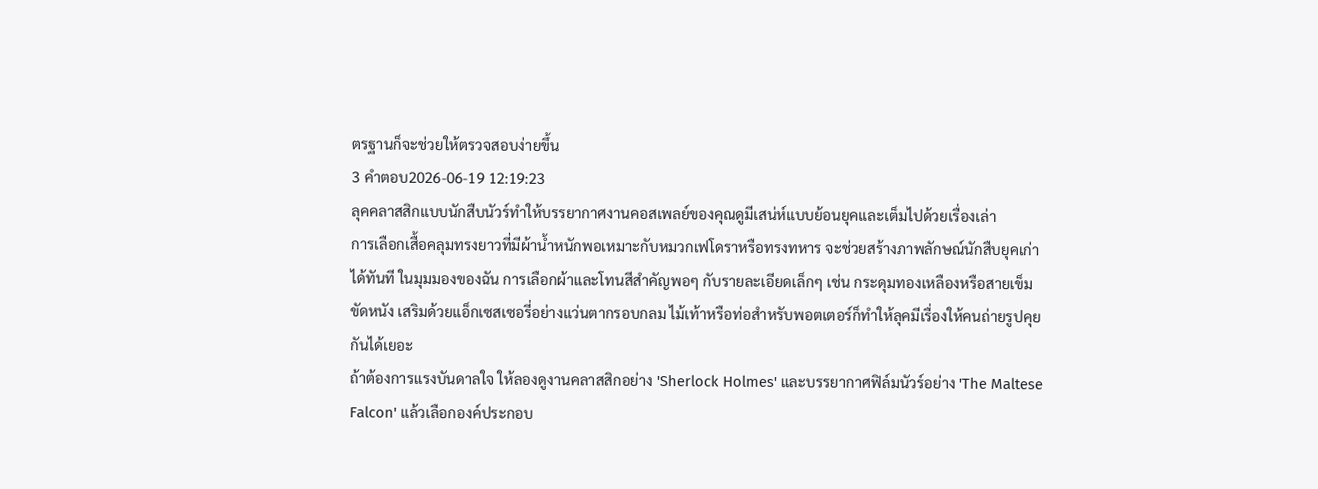ตรฐานก็จะช่วยให้ตรวจสอบง่ายขึ้น
3 คำตอบ2026-06-19 12:19:23
ลุคคลาสสิกแบบนักสืบนัวร์ทำให้บรรยากาศงานคอสเพลย์ของคุณดูมีเสน่ห์แบบย้อนยุคและเต็มไปด้วยเรื่องเล่า
การเลือกเสื้อคลุมทรงยาวที่มีผ้าน้ำหนักพอเหมาะกับหมวกเฟโดราหรือทรงทหาร จะช่วยสร้างภาพลักษณ์นักสืบยุคเก่าได้ทันที ในมุมมองของฉัน การเลือกผ้าและโทนสีสำคัญพอๆ กับรายละเอียดเล็กๆ เช่น กระดุมทองเหลืองหรือสายเข็มขัดหนัง เสริมด้วยแอ็กเซสเซอรี่อย่างแว่นตากรอบกลม ไม้เท้าหรือท่อสำหรับพอตเตอร์ก็ทำให้ลุคมีเรื่องให้คนถ่ายรูปคุยกันได้เยอะ
ถ้าต้องการแรงบันดาลใจ ให้ลองดูงานคลาสสิกอย่าง 'Sherlock Holmes' และบรรยากาศฟิล์มนัวร์อย่าง 'The Maltese Falcon' แล้วเลือกองค์ประกอบ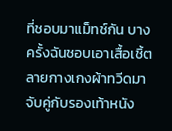ที่ชอบมาแม็ทช์กัน บางครั้งฉันชอบเอาเสื้อเชิ้ตลายกางเกงผ้าทวีดมาจับคู่กับรองเท้าหนัง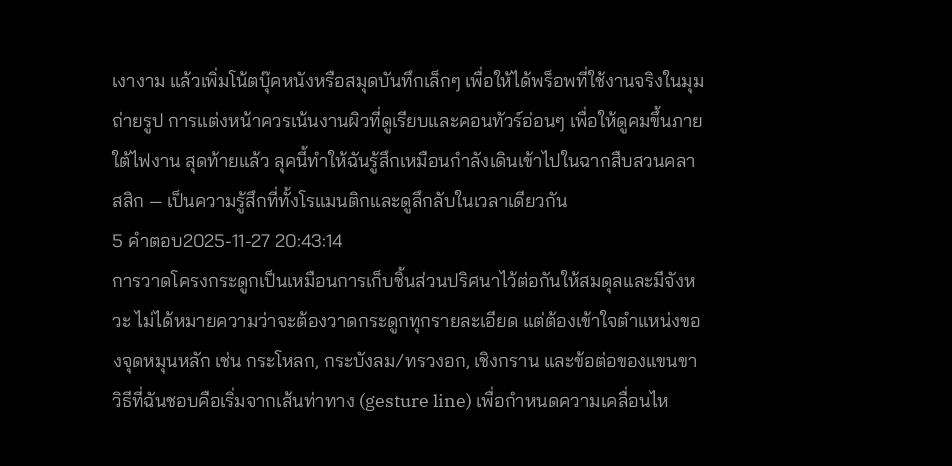เงางาม แล้วเพิ่มโน้ตบุ๊คหนังหรือสมุดบันทึกเล็กๆ เพื่อให้ได้พร็อพที่ใช้งานจริงในมุมถ่ายรูป การแต่งหน้าควรเน้นงานผิวที่ดูเรียบและคอนทัวร์อ่อนๆ เพื่อให้ดูคมขึ้นภายใต้ไฟงาน สุดท้ายแล้ว ลุคนี้ทำให้ฉันรู้สึกเหมือนกำลังเดินเข้าไปในฉากสืบสวนคลาสสิก — เป็นความรู้สึกที่ทั้งโรแมนติกและดูลึกลับในเวลาเดียวกัน
5 คำตอบ2025-11-27 20:43:14
การวาดโครงกระดูกเป็นเหมือนการเก็บชิ้นส่วนปริศนาไว้ต่อกันให้สมดุลและมีจังหวะ ไม่ได้หมายความว่าจะต้องวาดกระดูกทุกรายละเอียด แต่ต้องเข้าใจตำแหน่งของจุดหมุนหลัก เช่น กระโหลก, กระบังลม/ทรวงอก, เชิงกราน และข้อต่อของแขนขา
วิธีที่ฉันชอบคือเริ่มจากเส้นท่าทาง (gesture line) เพื่อกำหนดความเคลื่อนไห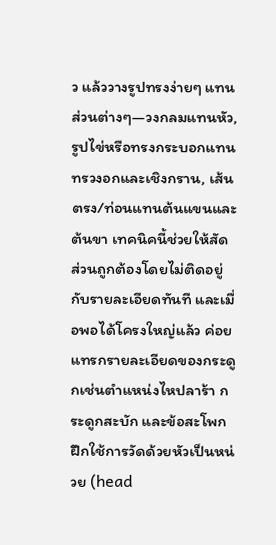ว แล้ววางรูปทรงง่ายๆ แทนส่วนต่างๆ—วงกลมแทนหัว, รูปไข่หรือทรงกระบอกแทนทรวงอกและเชิงกราน, เส้นตรง/ท่อนแทนต้นแขนและต้นขา เทคนิคนี้ช่วยให้สัดส่วนถูกต้องโดยไม่ติดอยู่กับรายละเอียดทันที และเมื่อพอได้โครงใหญ่แล้ว ค่อยแทรกรายละเอียดของกระดูกเช่นตำแหน่งไหปลาร้า กระดูกสะบัก และข้อสะโพก
ฝึกใช้การวัดด้วยหัวเป็นหน่วย (head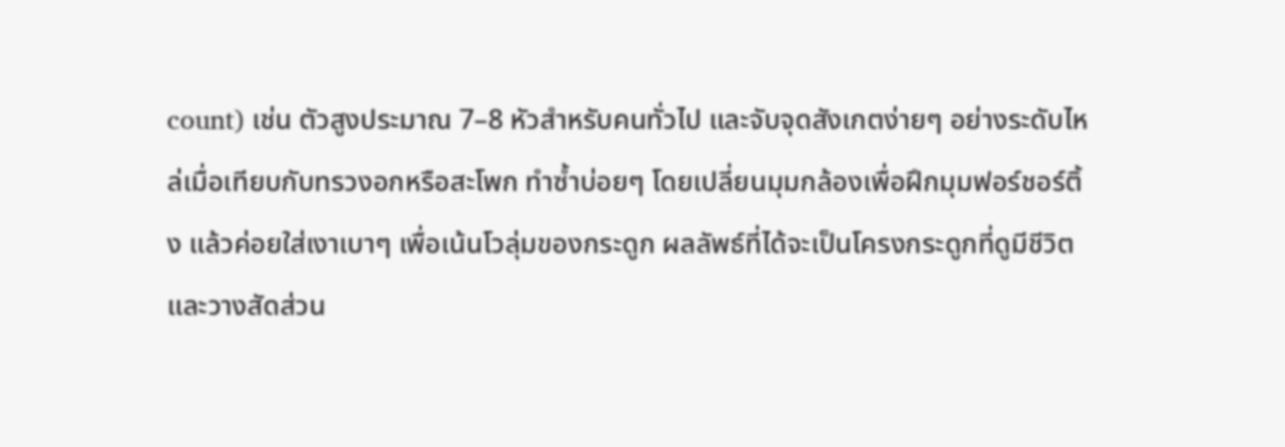count) เช่น ตัวสูงประมาณ 7–8 หัวสำหรับคนทั่วไป และจับจุดสังเกตง่ายๆ อย่างระดับไหล่เมื่อเทียบกับทรวงอกหรือสะโพก ทำซ้ำบ่อยๆ โดยเปลี่ยนมุมกล้องเพื่อฝึกมุมฟอร์ชอร์ติ้ง แล้วค่อยใส่เงาเบาๆ เพื่อเน้นโวลุ่มของกระดูก ผลลัพธ์ที่ได้จะเป็นโครงกระดูกที่ดูมีชีวิตและวางสัดส่วน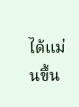ได้แม่นขึ้น